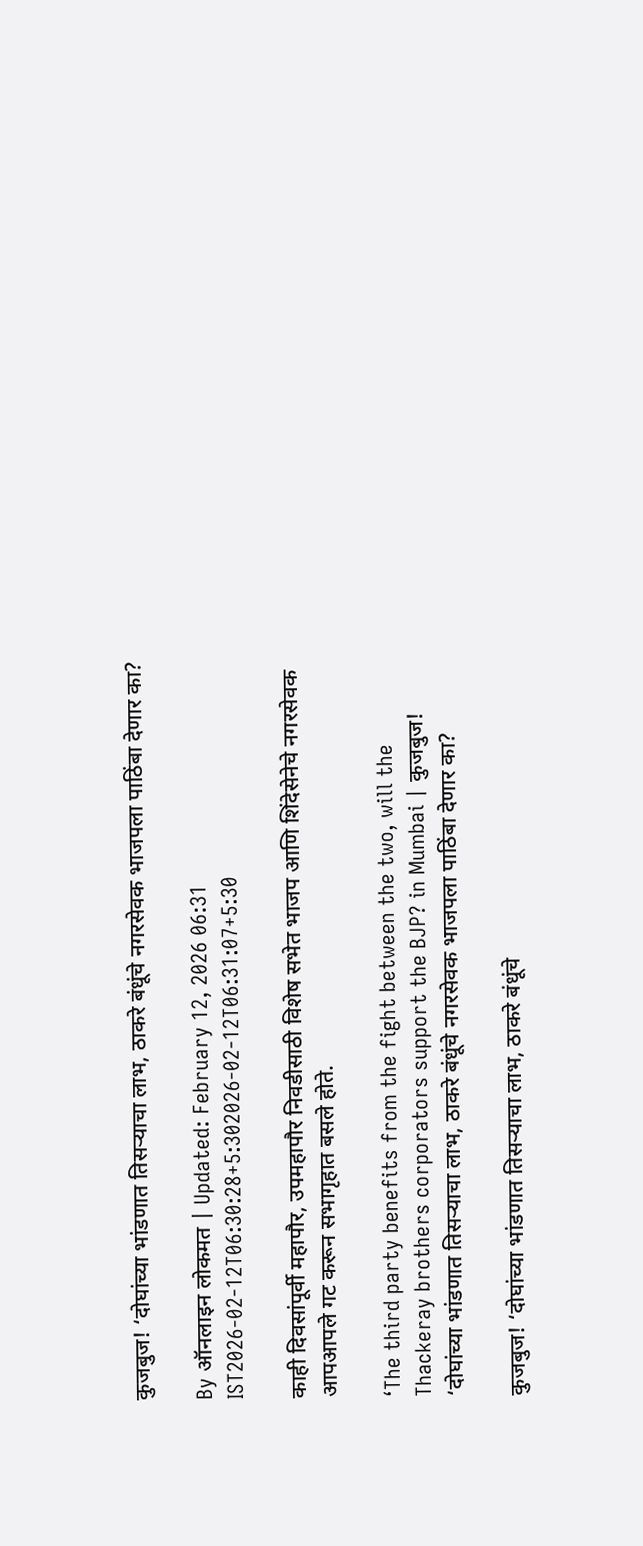कुजबुज! ‘दोघांच्या भांडणात तिसऱ्याचा लाभ, ठाकरे बंधूंचे नगरसेवक भाजपला पाठिंबा देणार का?

By ऑनलाइन लोकमत | Updated: February 12, 2026 06:31 IST2026-02-12T06:30:28+5:302026-02-12T06:31:07+5:30

काही दिवसांपूर्वी महापौर, उपमहापौर निवडीसाठी विशेष सभेत भाजप आणि शिंदेसेनेचे नगरसेवक आपआपले गट करून सभागृहात बसले होते.

‘The third party benefits from the fight between the two, will the Thackeray brothers corporators support the BJP? in Mumbai | कुजबुज! ‘दोघांच्या भांडणात तिसऱ्याचा लाभ, ठाकरे बंधूंचे नगरसेवक भाजपला पाठिंबा देणार का?

कुजबुज! ‘दोघांच्या भांडणात तिसऱ्याचा लाभ, ठाकरे बंधूंचे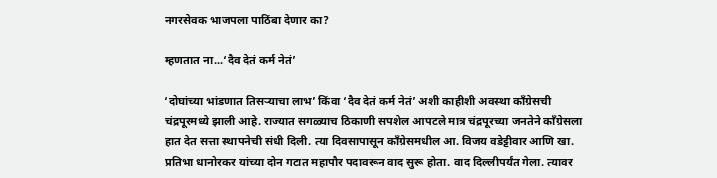नगरसेवक भाजपला पाठिंबा देणार का?

म्हणतात ना...‘दैव देतं कर्म नेतं’

‘दोघांच्या भांडणात तिसऱ्याचा लाभ’ किंवा ‘दैव देतं कर्म नेतं’ अशी काहीशी अवस्था काँग्रेसची चंद्रपूरमध्ये झाली आहे. राज्यात सगळ्याच ठिकाणी सपशेल आपटले मात्र चंद्रपूरच्या जनतेने काँग्रेसला हात देत सत्ता स्थापनेची संधी दिली. त्या दिवसापासून काँग्रेसमधील आ. विजय वडेट्टीवार आणि खा. प्रतिभा धानोरकर यांच्या दोन गटात महापौर पदावरून वाद सुरू होता. वाद दिल्लीपर्यंत गेला. त्यावर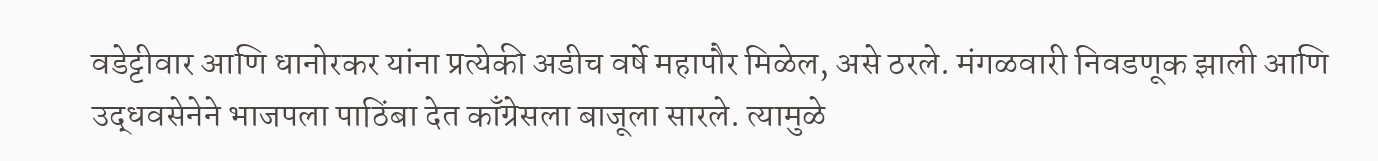वडेट्टीवार आणि धानोरकर यांना प्रत्येकी अडीच वर्षे महापौर मिळेल, असे ठरले. मंगळवारी निवडणूक झाली आणि उद्धवसेनेने भाजपला पाठिंबा देत काँग्रेसला बाजूला सारले. त्यामुळे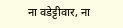ना वडेट्टीवार, ना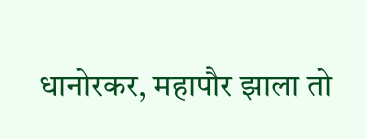धानोरकर, महापौर झाला तो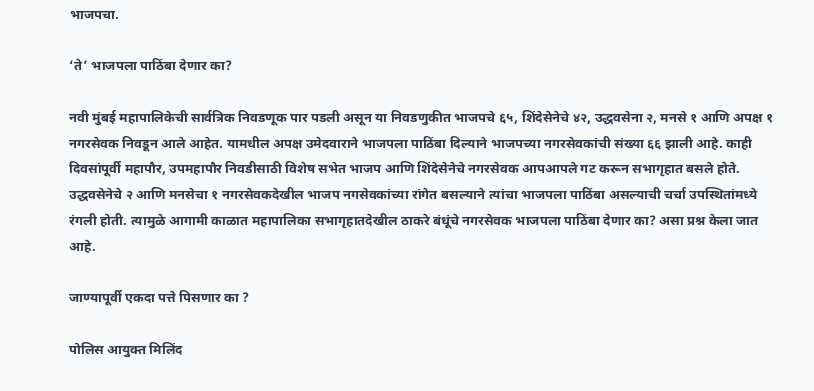भाजपचा.

‘ते’ भाजपला पाठिंबा देणार का?

नवी मुंबई महापालिकेची सार्वत्रिक निवडणूक पार पडली असून या निवडणुकीत भाजपचे ६५, शिंदेसेनेचे ४२, उद्धवसेना २, मनसे १ आणि अपक्ष १ नगरसेवक निवडून आले आहेत. यामधील अपक्ष उमेदवाराने भाजपला पाठिंबा दिल्याने भाजपच्या नगरसेवकांची संख्या ६६ झाली आहे. काही दिवसांपूर्वी महापौर, उपमहापौर निवडीसाठी विशेष सभेत भाजप आणि शिंदेसेनेचे नगरसेवक आपआपले गट करून सभागृहात बसले होते. उद्धवसेनेचे २ आणि मनसेचा १ नगरसेवकदेखील भाजप नगसेवकांच्या रांगेत बसल्याने त्यांचा भाजपला पाठिंबा असल्याची चर्चा उपस्थितांमध्ये रंगली होती. त्यामुळे आगामी काळात महापालिका सभागृहातदेखील ठाकरे बंधूंचे नगरसेवक भाजपला पाठिंबा देणार का? असा प्रश्न केला जात आहे.

जाण्यापूर्वी एकदा पत्ते पिसणार का ?

पोलिस आयुक्त मिलिंद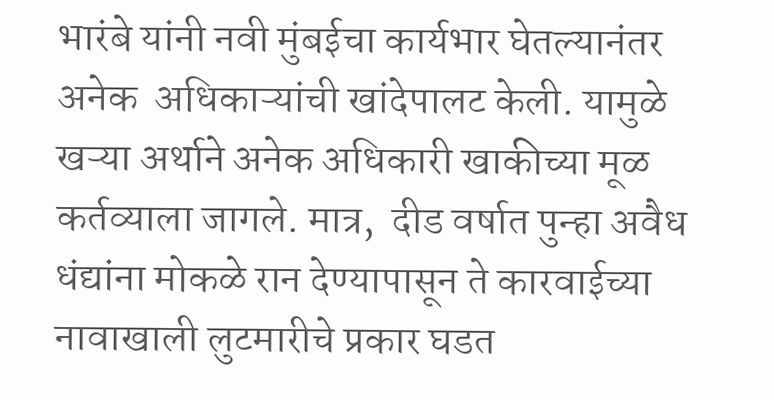भारंबे यांनी नवी मुंबईचा कार्यभार घेतल्यानंतर अनेक  अधिकाऱ्यांची खांदेपालट केली. यामुळे खऱ्या अर्थाने अनेक अधिकारी खाकीच्या मूळ कर्तव्याला जागले. मात्र,  दीड वर्षात पुन्हा अवैध धंद्यांना मोकळे रान देण्यापासून ते कारवाईच्या नावाखाली लुटमारीचे प्रकार घडत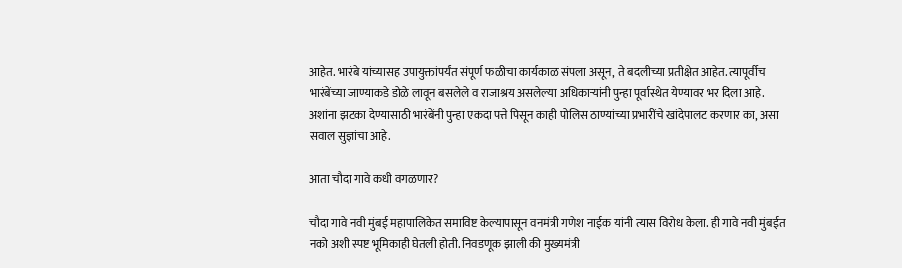आहेत. भारंबे यांच्यासह उपायुक्तांपर्यंत संपूर्ण फळीचा कार्यकाळ संपला असून, ते बदलीच्या प्रतीक्षेत आहेत. त्यापूर्वीच भारंबेंच्या जाण्याकडे डोळे लावून बसलेले व राजाश्रय असलेल्या अधिकाऱ्यांनी पुन्हा पूर्वास्थेत येण्यावर भर दिला आहे. अशांना झटका देण्यासाठी भारंबेंनी पुन्हा एकदा पत्ते पिसून काही पोलिस ठाण्यांच्या प्रभारींचे खांदेपालट करणार का, असा सवाल सुज्ञांचा आहे.

आता चौदा गावे कधी वगळणार?

चौदा गावे नवी मुंबई महापालिकेत समाविष्ट केल्यापासून वनमंत्री गणेश नाईक यांनी त्यास विरोध केला. ही गावे नवी मुंबईत नको अशी स्पष्ट भूमिकाही घेतली होती. निवडणूक झाली की मुख्यमंत्री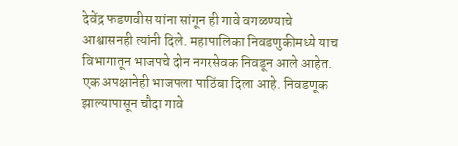देवेंद्र फडणवीस यांना सांगून ही गावे वगळण्याचे आश्वासनही त्यांनी दिले. महापालिका निवडणुकीमध्ये याच विभागातून भाजपचे दोन नगरसेवक निवडून आले आहेत. एक अपक्षानेही भाजपला पाठिंबा दिला आहे. निवडणूक झाल्यापासून चौदा गावे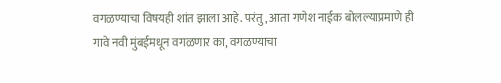वगळण्याचा विषयही शांत झाला आहे. परंतु, आता गणेश नाईक बोलल्याप्रमाणे ही गावे नवी मुंबईमधून वगळणार का, वगळण्याचा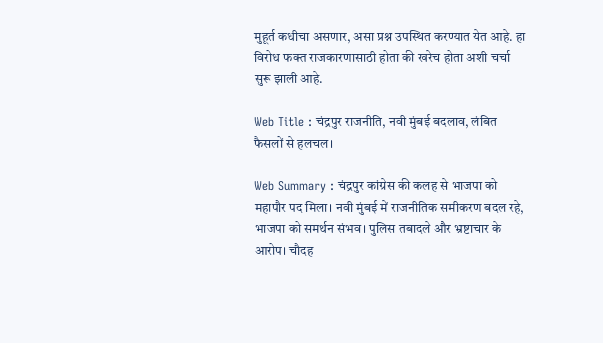मुहूर्त कधीचा असणार, असा प्रश्न उपस्थित करण्यात येत आहे. हा विरोध फक्त राजकारणासाठी होता की खरेच होता अशी चर्चा सुरू झाली आहे.

Web Title : चंद्रपुर राजनीति, नवी मुंबई बदलाव, लंबित फैसलों से हलचल।

Web Summary : चंद्रपुर कांग्रेस की कलह से भाजपा को महापौर पद मिला। नवी मुंबई में राजनीतिक समीकरण बदल रहे, भाजपा को समर्थन संभव। पुलिस तबादले और भ्रष्टाचार के आरोप। चौदह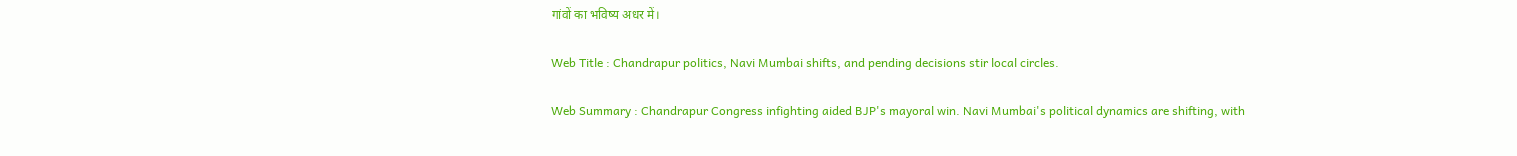गांवों का भविष्य अधर में।

Web Title : Chandrapur politics, Navi Mumbai shifts, and pending decisions stir local circles.

Web Summary : Chandrapur Congress infighting aided BJP's mayoral win. Navi Mumbai's political dynamics are shifting, with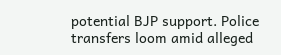potential BJP support. Police transfers loom amid alleged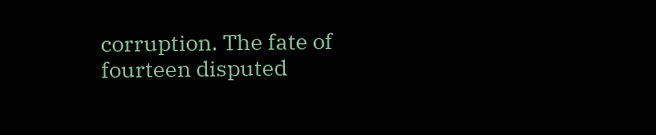corruption. The fate of fourteen disputed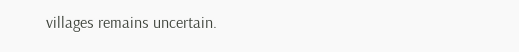villages remains uncertain.